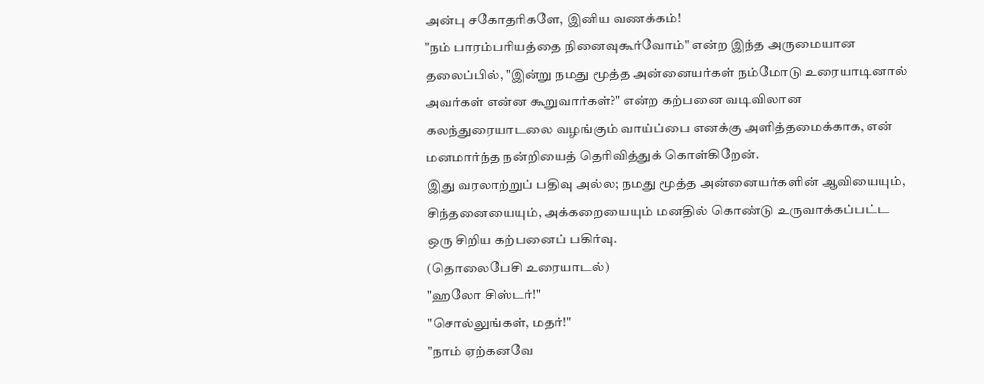அன்பு சகோதரிகளே, இனிய வணக்கம்!
"நம் பாரம்பரியத்தை நினைவுகூர்வோம்" என்ற இந்த அருமையான தலைப்பில், "இன்று நமது மூத்த அன்னையர்கள் நம்மோடு உரையாடினால் அவர்கள் என்ன கூறுவார்கள்?" என்ற கற்பனை வடிவிலான கலந்துரையாடலை வழங்கும் வாய்ப்பை எனக்கு அளித்தமைக்காக, என் மனமார்ந்த நன்றியைத் தெரிவித்துக் கொள்கிறேன்.
இது வரலாற்றுப் பதிவு அல்ல; நமது மூத்த அன்னையர்களின் ஆவியையும், சிந்தனையையும், அக்கறையையும் மனதில் கொண்டு உருவாக்கப்பட்ட ஒரு சிறிய கற்பனைப் பகிர்வு.
(தொலைபேசி உரையாடல்)
"ஹலோ சிஸ்டர்!"
"சொல்லுங்கள், மதர்!"
"நாம் ஏற்கனவே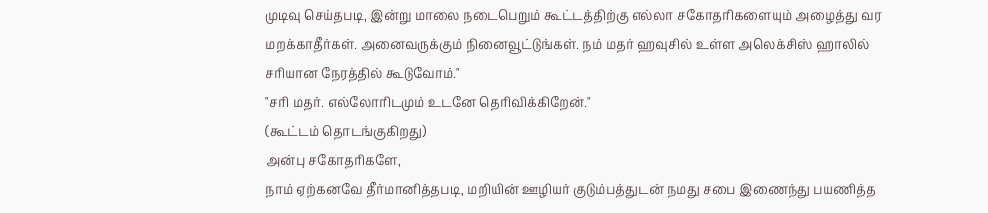முடிவு செய்தபடி, இன்று மாலை நடைபெறும் கூட்டத்திற்கு எல்லா சகோதரிகளையும் அழைத்து வர மறக்காதீர்கள். அனைவருக்கும் நினைவூட்டுங்கள். நம் மதர் ஹவுசில் உள்ள அலெக்சிஸ் ஹாலில் சரியான நேரத்தில் கூடுவோம்."
"சரி மதர். எல்லோரிடமும் உடனே தெரிவிக்கிறேன்."
(கூட்டம் தொடங்குகிறது)
அன்பு சகோதரிகளே,
நாம் ஏற்கனவே தீர்மானித்தபடி, மறியின் ஊழியர் குடும்பத்துடன் நமது சபை இணைந்து பயணித்த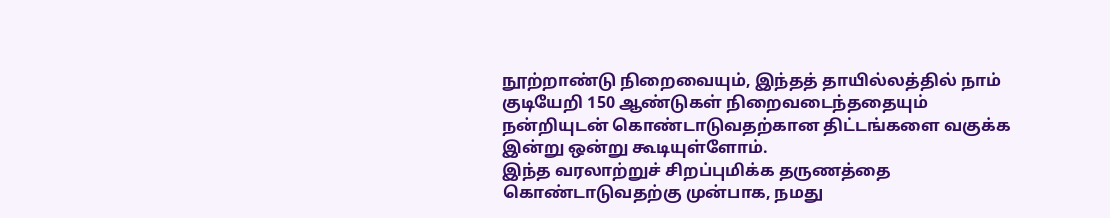நூற்றாண்டு நிறைவையும், இந்தத் தாயில்லத்தில் நாம் குடியேறி 150 ஆண்டுகள் நிறைவடைந்ததையும் நன்றியுடன் கொண்டாடுவதற்கான திட்டங்களை வகுக்க இன்று ஒன்று கூடியுள்ளோம்.
இந்த வரலாற்றுச் சிறப்புமிக்க தருணத்தை கொண்டாடுவதற்கு முன்பாக, நமது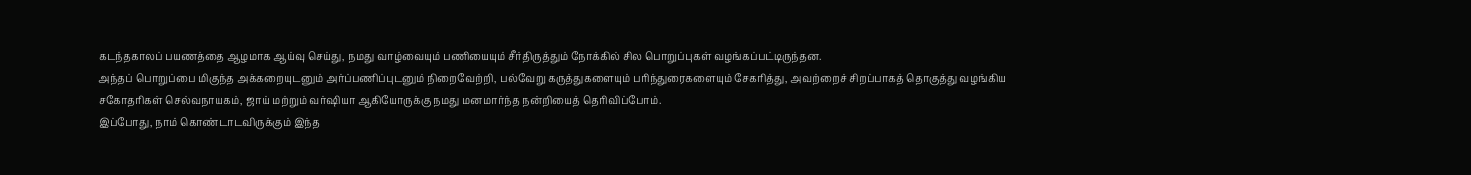கடந்தகாலப் பயணத்தை ஆழமாக ஆய்வு செய்து, நமது வாழ்வையும் பணியையும் சீர்திருத்தும் நோக்கில் சில பொறுப்புகள் வழங்கப்பட்டிருந்தன.
அந்தப் பொறுப்பை மிகுந்த அக்கறையுடனும் அர்ப்பணிப்புடனும் நிறைவேற்றி, பல்வேறு கருத்துகளையும் பரிந்துரைகளையும் சேகரித்து, அவற்றைச் சிறப்பாகத் தொகுத்து வழங்கிய சகோதரிகள் செல்வநாயகம், ஜாய் மற்றும் வர்ஷியா ஆகியோருக்கு நமது மனமார்ந்த நன்றியைத் தெரிவிப்போம்.
இப்போது, நாம் கொண்டாடவிருக்கும் இந்த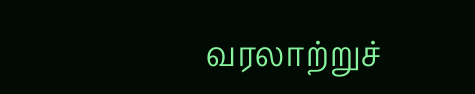வரலாற்றுச்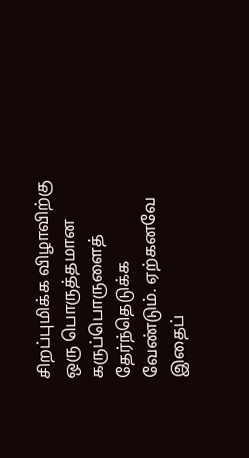சிறப்புமிக்க விழாவிற்கு ஒரு பொருத்தமான கருப்பொருளைத் தேர்ந்தெடுக்க வேண்டும். ஏற்கனவே இதைப்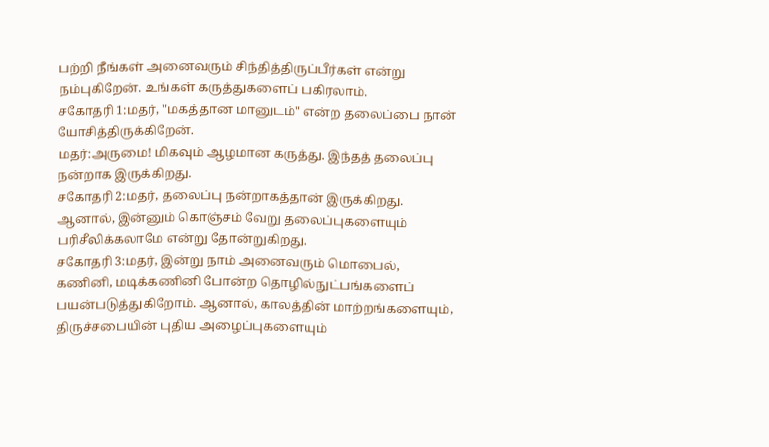பற்றி நீங்கள் அனைவரும் சிந்தித்திருப்பீர்கள் என்று நம்புகிறேன். உங்கள் கருத்துகளைப் பகிரலாம்.
சகோதரி 1:மதர், "மகத்தான மானுடம்" என்ற தலைப்பை நான் யோசித்திருக்கிறேன்.
மதர்:அருமை! மிகவும் ஆழமான கருத்து. இந்தத் தலைப்பு நன்றாக இருக்கிறது.
சகோதரி 2:மதர், தலைப்பு நன்றாகத்தான் இருக்கிறது. ஆனால், இன்னும் கொஞ்சம் வேறு தலைப்புகளையும் பரிசீலிக்கலாமே என்று தோன்றுகிறது.
சகோதரி 3:மதர், இன்று நாம் அனைவரும் மொபைல், கணினி, மடிக்கணினி போன்ற தொழில்நுட்பங்களைப் பயன்படுத்துகிறோம். ஆனால், காலத்தின் மாற்றங்களையும், திருச்சபையின் புதிய அழைப்புகளையும்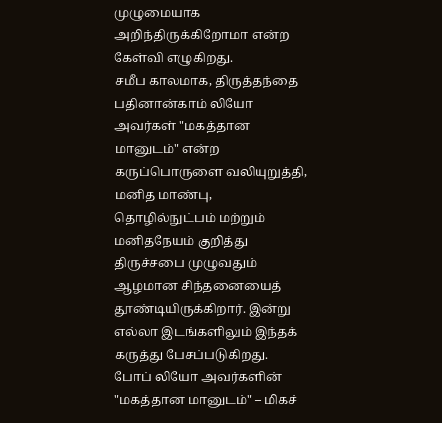முழுமையாக அறிந்திருக்கிறோமா என்ற கேள்வி எழுகிறது.
சமீப காலமாக, திருத்தந்தை பதினான்காம் லியோ அவர்கள் "மகத்தான மானுடம்" என்ற கருப்பொருளை வலியுறுத்தி, மனித மாண்பு, தொழில்நுட்பம் மற்றும் மனிதநேயம் குறித்து திருச்சபை முழுவதும் ஆழமான சிந்தனையைத் தூண்டியிருக்கிறார். இன்று எல்லா இடங்களிலும் இந்தக் கருத்து பேசப்படுகிறது.
போப் லியோ அவர்களின் "மகத்தான மானுடம்" – மிகச்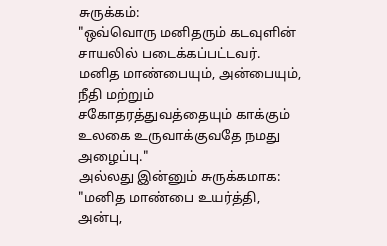சுருக்கம்:
"ஒவ்வொரு மனிதரும் கடவுளின் சாயலில் படைக்கப்பட்டவர். மனித மாண்பையும், அன்பையும், நீதி மற்றும் சகோதரத்துவத்தையும் காக்கும் உலகை உருவாக்குவதே நமது அழைப்பு."
அல்லது இன்னும் சுருக்கமாக:
"மனித மாண்பை உயர்த்தி, அன்பு,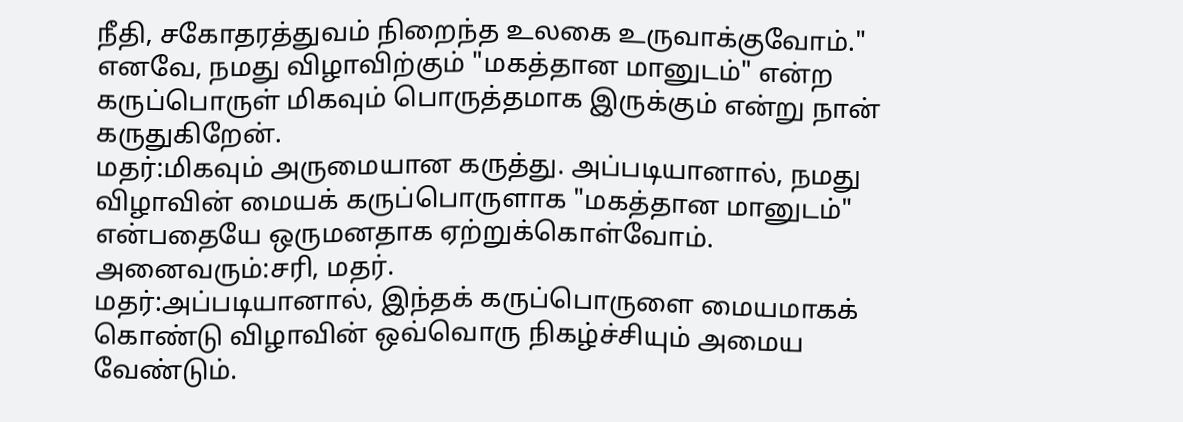நீதி, சகோதரத்துவம் நிறைந்த உலகை உருவாக்குவோம்."
எனவே, நமது விழாவிற்கும் "மகத்தான மானுடம்" என்ற கருப்பொருள் மிகவும் பொருத்தமாக இருக்கும் என்று நான் கருதுகிறேன்.
மதர்:மிகவும் அருமையான கருத்து. அப்படியானால், நமது விழாவின் மையக் கருப்பொருளாக "மகத்தான மானுடம்" என்பதையே ஒருமனதாக ஏற்றுக்கொள்வோம்.
அனைவரும்:சரி, மதர்.
மதர்:அப்படியானால், இந்தக் கருப்பொருளை மையமாகக் கொண்டு விழாவின் ஒவ்வொரு நிகழ்ச்சியும் அமைய வேண்டும்.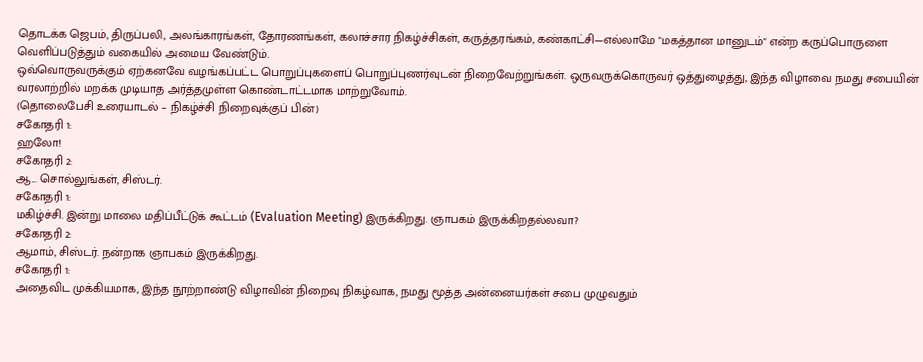தொடக்க ஜெபம், திருப்பலி, அலங்காரங்கள், தோரணங்கள், கலாச்சார நிகழ்ச்சிகள், கருத்தரங்கம், கண்காட்சி—எல்லாமே "மகத்தான மானுடம்" என்ற கருப்பொருளை வெளிப்படுத்தும் வகையில் அமைய வேண்டும்.
ஒவ்வொருவருக்கும் ஏற்கனவே வழங்கப்பட்ட பொறுப்புகளைப் பொறுப்புணர்வுடன் நிறைவேற்றுங்கள். ஒருவருக்கொருவர் ஒத்துழைத்து, இந்த விழாவை நமது சபையின் வரலாற்றில் மறக்க முடியாத அர்த்தமுள்ள கொண்டாட்டமாக மாற்றுவோம்.
(தொலைபேசி உரையாடல் – நிகழ்ச்சி நிறைவுக்குப் பின்)
சகோதரி 1:
ஹலோ!
சகோதரி 2:
ஆ... சொல்லுங்கள், சிஸ்டர்.
சகோதரி 1:
மகிழ்ச்சி. இன்று மாலை மதிப்பீட்டுக் கூட்டம் (Evaluation Meeting) இருக்கிறது. ஞாபகம் இருக்கிறதல்லவா?
சகோதரி 2:
ஆமாம், சிஸ்டர். நன்றாக ஞாபகம் இருக்கிறது.
சகோதரி 1:
அதைவிட முக்கியமாக, இந்த நூற்றாண்டு விழாவின் நிறைவு நிகழ்வாக, நமது மூத்த அன்னையர்கள் சபை முழுவதும்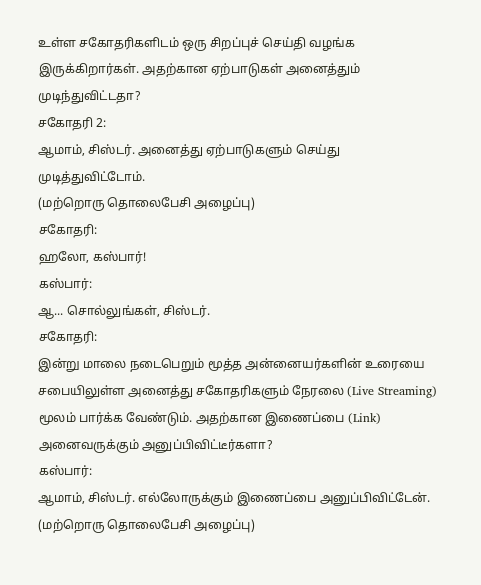உள்ள சகோதரிகளிடம் ஒரு சிறப்புச் செய்தி வழங்க இருக்கிறார்கள். அதற்கான ஏற்பாடுகள் அனைத்தும் முடிந்துவிட்டதா?
சகோதரி 2:
ஆமாம், சிஸ்டர். அனைத்து ஏற்பாடுகளும் செய்து முடித்துவிட்டோம்.
(மற்றொரு தொலைபேசி அழைப்பு)
சகோதரி:
ஹலோ, கஸ்பார்!
கஸ்பார்:
ஆ... சொல்லுங்கள், சிஸ்டர்.
சகோதரி:
இன்று மாலை நடைபெறும் மூத்த அன்னையர்களின் உரையை சபையிலுள்ள அனைத்து சகோதரிகளும் நேரலை (Live Streaming) மூலம் பார்க்க வேண்டும். அதற்கான இணைப்பை (Link) அனைவருக்கும் அனுப்பிவிட்டீர்களா?
கஸ்பார்:
ஆமாம், சிஸ்டர். எல்லோருக்கும் இணைப்பை அனுப்பிவிட்டேன்.
(மற்றொரு தொலைபேசி அழைப்பு)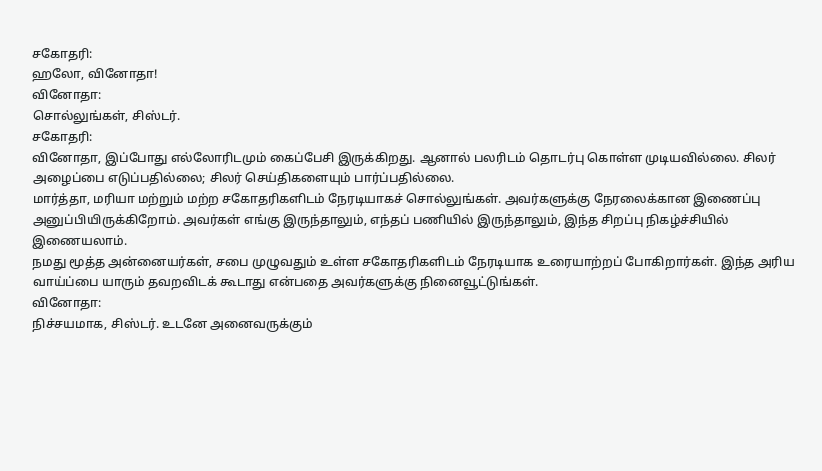சகோதரி:
ஹலோ, வினோதா!
வினோதா:
சொல்லுங்கள், சிஸ்டர்.
சகோதரி:
வினோதா, இப்போது எல்லோரிடமும் கைப்பேசி இருக்கிறது. ஆனால் பலரிடம் தொடர்பு கொள்ள முடியவில்லை. சிலர் அழைப்பை எடுப்பதில்லை; சிலர் செய்திகளையும் பார்ப்பதில்லை.
மார்த்தா, மரியா மற்றும் மற்ற சகோதரிகளிடம் நேரடியாகச் சொல்லுங்கள். அவர்களுக்கு நேரலைக்கான இணைப்பு அனுப்பியிருக்கிறோம். அவர்கள் எங்கு இருந்தாலும், எந்தப் பணியில் இருந்தாலும், இந்த சிறப்பு நிகழ்ச்சியில் இணையலாம்.
நமது மூத்த அன்னையர்கள், சபை முழுவதும் உள்ள சகோதரிகளிடம் நேரடியாக உரையாற்றப் போகிறார்கள். இந்த அரிய வாய்ப்பை யாரும் தவறவிடக் கூடாது என்பதை அவர்களுக்கு நினைவூட்டுங்கள்.
வினோதா:
நிச்சயமாக, சிஸ்டர். உடனே அனைவருக்கும்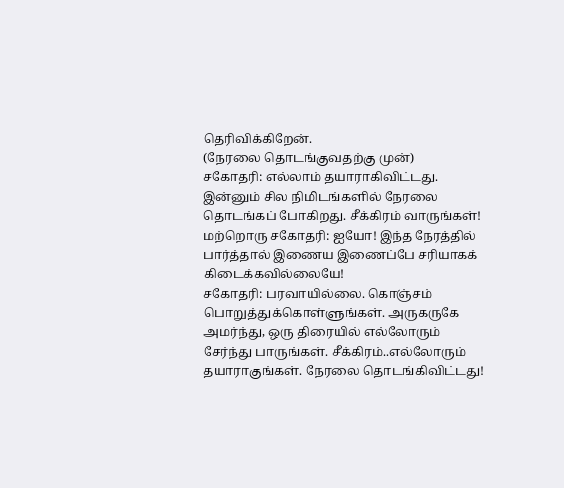தெரிவிக்கிறேன்.
(நேரலை தொடங்குவதற்கு முன்)
சகோதரி: எல்லாம் தயாராகிவிட்டது. இன்னும் சில நிமிடங்களில் நேரலை தொடங்கப் போகிறது. சீக்கிரம் வாருங்கள்!
மற்றொரு சகோதரி: ஐயோ! இந்த நேரத்தில் பார்த்தால் இணைய இணைப்பே சரியாகக் கிடைக்கவில்லையே!
சகோதரி: பரவாயில்லை. கொஞ்சம் பொறுத்துக்கொள்ளுங்கள். அருகருகே அமர்ந்து, ஒரு திரையில் எல்லோரும் சேர்ந்து பாருங்கள். சீக்கிரம்..எல்லோரும் தயாராகுங்கள். நேரலை தொடங்கிவிட்டது!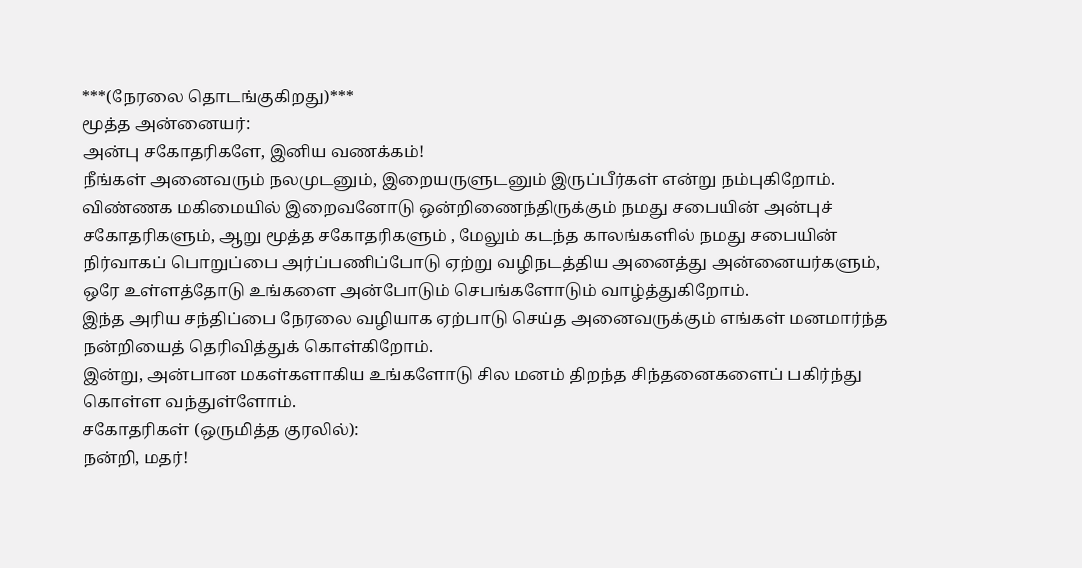***(நேரலை தொடங்குகிறது)***
மூத்த அன்னையர்:
அன்பு சகோதரிகளே, இனிய வணக்கம்!
நீங்கள் அனைவரும் நலமுடனும், இறையருளுடனும் இருப்பீர்கள் என்று நம்புகிறோம்.
விண்ணக மகிமையில் இறைவனோடு ஒன்றிணைந்திருக்கும் நமது சபையின் அன்புச் சகோதரிகளும், ஆறு மூத்த சகோதரிகளும் , மேலும் கடந்த காலங்களில் நமது சபையின் நிர்வாகப் பொறுப்பை அர்ப்பணிப்போடு ஏற்று வழிநடத்திய அனைத்து அன்னையர்களும், ஒரே உள்ளத்தோடு உங்களை அன்போடும் செபங்களோடும் வாழ்த்துகிறோம்.
இந்த அரிய சந்திப்பை நேரலை வழியாக ஏற்பாடு செய்த அனைவருக்கும் எங்கள் மனமார்ந்த நன்றியைத் தெரிவித்துக் கொள்கிறோம்.
இன்று, அன்பான மகள்களாகிய உங்களோடு சில மனம் திறந்த சிந்தனைகளைப் பகிர்ந்து கொள்ள வந்துள்ளோம்.
சகோதரிகள் (ஒருமித்த குரலில்):
நன்றி, மதர்!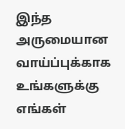இந்த அருமையான வாய்ப்புக்காக உங்களுக்கு எங்கள்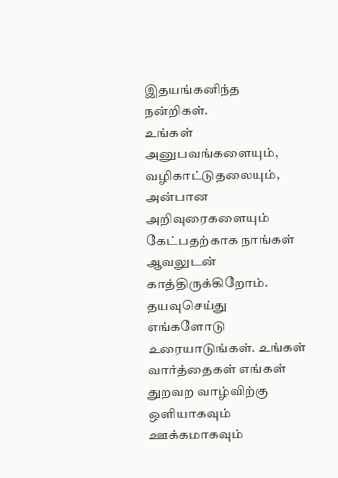இதயங்கனிந்த நன்றிகள்.
உங்கள் அனுபவங்களையும், வழிகாட்டுதலையும், அன்பான அறிவுரைகளையும் கேட்பதற்காக நாங்கள் ஆவலுடன் காத்திருக்கிறோம்.
தயவுசெய்து எங்களோடு உரையாடுங்கள். உங்கள் வார்த்தைகள் எங்கள் துறவற வாழ்விற்கு ஒளியாகவும் ஊக்கமாகவும்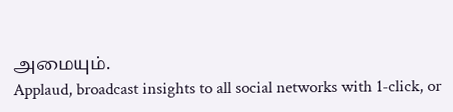அமையும்.
Applaud, broadcast insights to all social networks with 1-click, or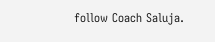follow Coach Saluja.